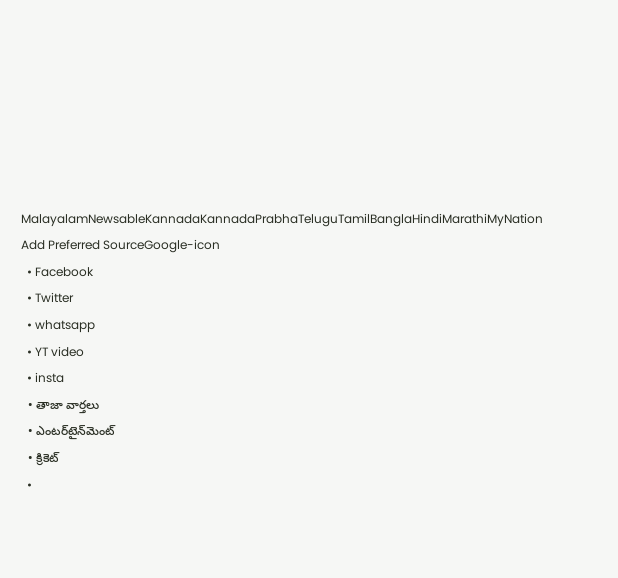MalayalamNewsableKannadaKannadaPrabhaTeluguTamilBanglaHindiMarathiMyNation
Add Preferred SourceGoogle-icon
  • Facebook
  • Twitter
  • whatsapp
  • YT video
  • insta
  • తాజా వార్తలు
  • ఎంటర్‌టైన్‌మెంట్
  • క్రికెట్
  •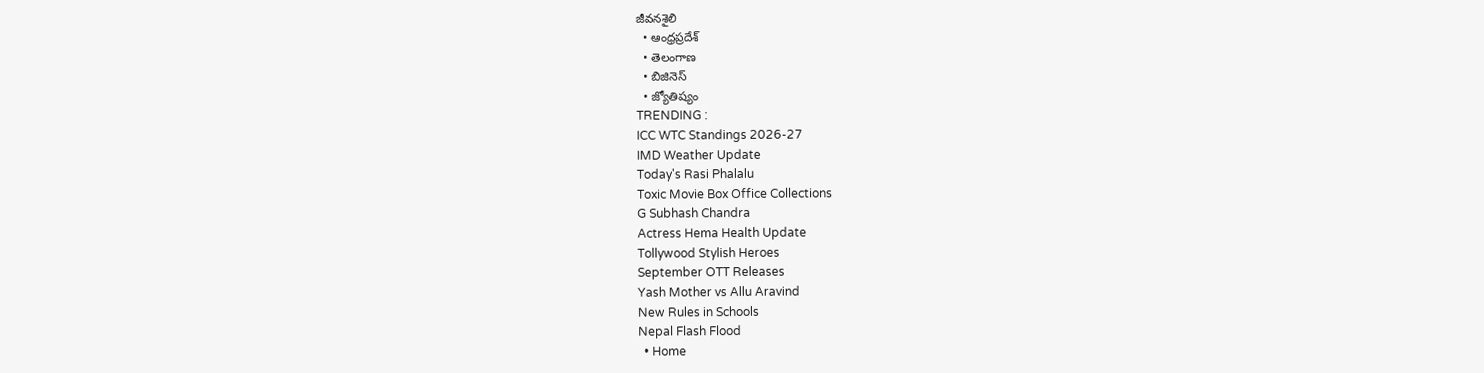జీవనశైలి
  • ఆంధ్రప్రదేశ్
  • తెలంగాణ
  • బిజినెస్
  • జ్యోతిష్యం
TRENDING :
ICC WTC Standings 2026-27
IMD Weather Update
Today's Rasi Phalalu
Toxic Movie Box Office Collections
G Subhash Chandra
Actress Hema Health Update
Tollywood Stylish Heroes
September OTT Releases
Yash Mother vs Allu Aravind
New Rules in Schools
Nepal Flash Flood
  • Home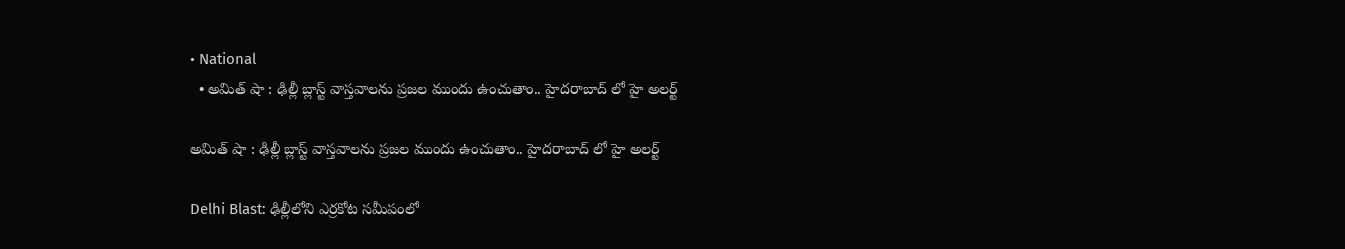• National
  • అమిత్ షా : ఢిల్లీ బ్లాస్ట్ వాస్తవాలను ప్రజల ముందు ఉంచుతాం.. హైదరాబాద్ లో హై అలర్ట్

అమిత్ షా : ఢిల్లీ బ్లాస్ట్ వాస్తవాలను ప్రజల ముందు ఉంచుతాం.. హైదరాబాద్ లో హై అలర్ట్

Delhi Blast: ఢిల్లీలోని ఎర్రకోట సమీపంలో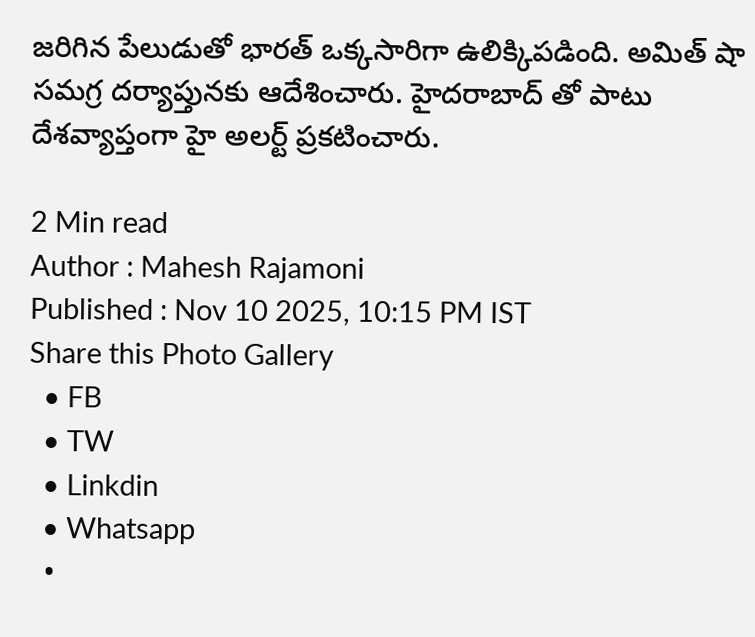జరిగిన పేలుడుతో భారత్ ఒక్కసారిగా ఉలిక్కిపడింది. అమిత్ షా సమగ్ర దర్యాప్తునకు ఆదేశించారు. హైదరాబాద్ తో పాటు దేశవ్యాప్తంగా హై అలర్ట్ ప్రకటించారు.

2 Min read
Author : Mahesh Rajamoni
Published : Nov 10 2025, 10:15 PM IST
Share this Photo Gallery
  • FB
  • TW
  • Linkdin
  • Whatsapp
  •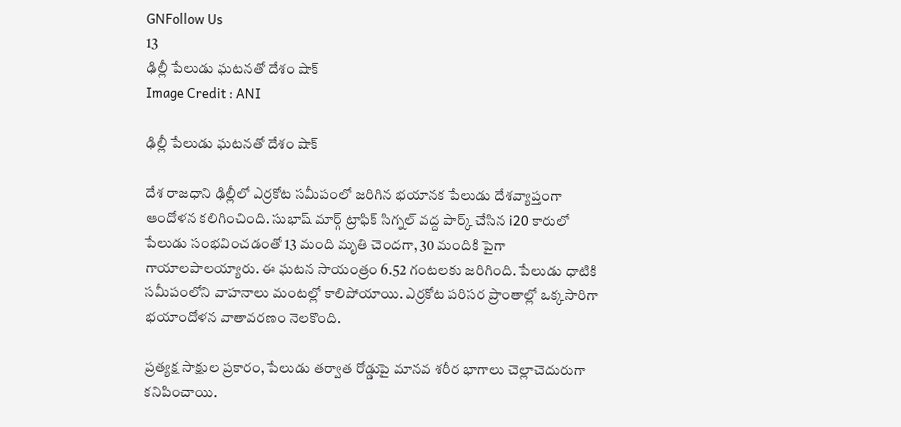GNFollow Us
13
ఢిల్లీ పేలుడు ఘటనతో దేశం షాక్‌
Image Credit : ANI

ఢిల్లీ పేలుడు ఘటనతో దేశం షాక్‌

దేశ రాజధాని ఢిల్లీలో ఎర్రకోట సమీపంలో జరిగిన భయానక పేలుడు దేశవ్యాప్తంగా ఆందోళన కలిగించింది. సుభాష్ మార్గ్ ట్రాఫిక్ సిగ్నల్ వద్ద పార్క్ చేసిన i20 కారులో పేలుడు సంభవించడంతో 13 మంది మృతి చెందగా, 30 మందికి పైగా గాయాలపాలయ్యారు. ఈ ఘటన సాయంత్రం 6.52 గంటలకు జరిగింది. పేలుడు ధాటికి సమీపంలోని వాహనాలు మంటల్లో కాలిపోయాయి. ఎర్రకోట పరిసర ప్రాంతాల్లో ఒక్కసారిగా భయాందోళన వాతావరణం నెలకొంది.

ప్రత్యక్ష సాక్షుల ప్రకారం, పేలుడు తర్వాత రోడ్డుపై మానవ శరీర భాగాలు చెల్లాచెదురుగా కనిపించాయి.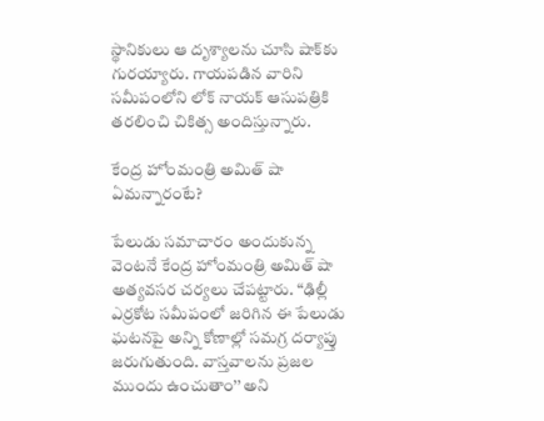స్థానికులు ఆ దృశ్యాలను చూసి షాక్‌కు గురయ్యారు. గాయపడిన వారిని సమీపంలోని లోక్ నాయక్ ఆసుపత్రికి తరలించి చికిత్స అందిస్తున్నారు.

కేంద్ర హోంమంత్రి అమిత్ షా ఏమన్నారంటే?

పేలుడు సమాచారం అందుకున్న వెంటనే కేంద్ర హోంమంత్రి అమిత్ షా అత్యవసర చర్యలు చేపట్టారు. ‘‘ఢిల్లీ ఎర్రకోట సమీపంలో జరిగిన ఈ పేలుడు ఘటనపై అన్ని కోణాల్లో సమగ్ర దర్యాప్తు జరుగుతుంది. వాస్తవాలను ప్రజల ముందు ఉంచుతాం’’ అని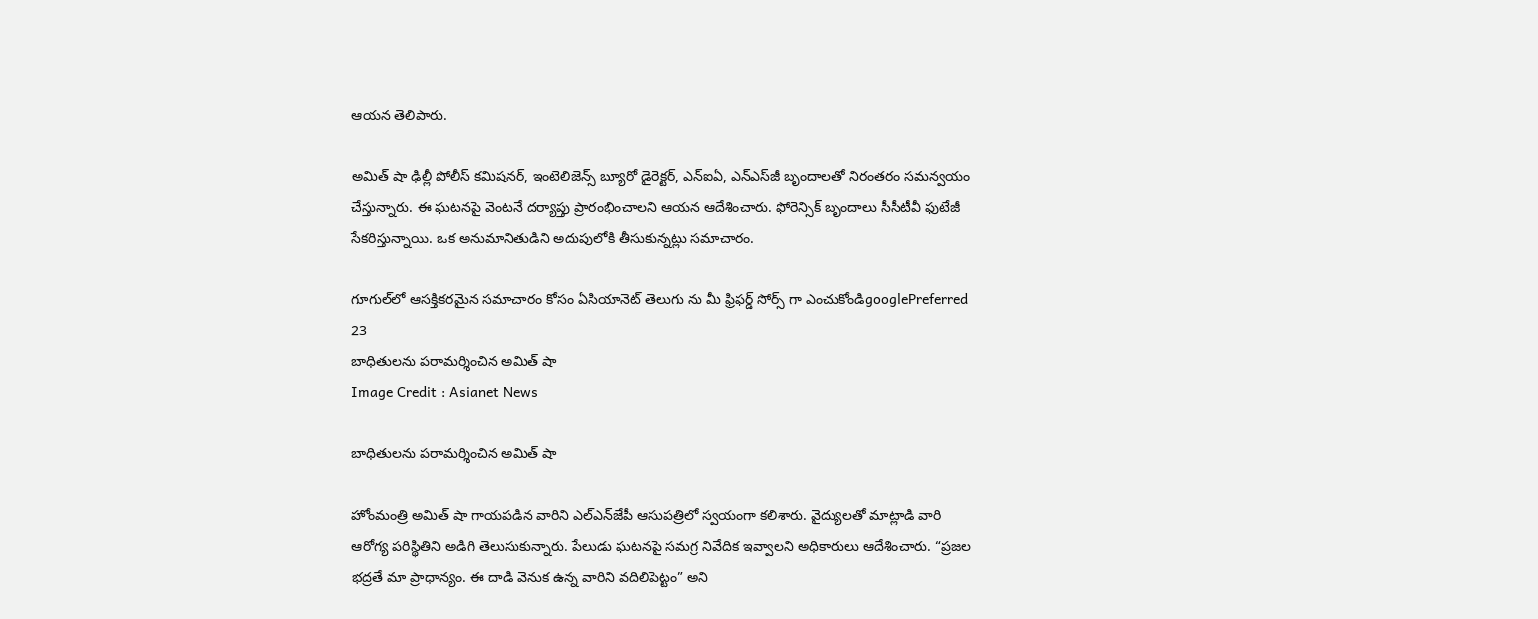ఆయన తెలిపారు.

అమిత్ షా ఢిల్లీ పోలీస్ కమిషనర్, ఇంటెలిజెన్స్ బ్యూరో డైరెక్టర్, ఎన్‌ఐఏ, ఎన్‌ఎస్‌జీ బృందాలతో నిరంతరం సమన్వయం చేస్తున్నారు. ఈ ఘటనపై వెంటనే దర్యాప్తు ప్రారంభించాలని ఆయన ఆదేశించారు. ఫోరెన్సిక్ బృందాలు సీసీటీవీ ఫుటేజీ సేకరిస్తున్నాయి. ఒక అనుమానితుడిని అదుపులోకి తీసుకున్నట్లు సమాచారం.

గూగుల్‌లో ఆసక్తికరమైన సమాచారం కోసం ఏసియానెట్ తెలుగు ను మీ ఫ్రిఫర్డ్ సోర్స్ గా ఎంచుకోండిgooglePreferred
23
బాధితులను పరామర్శించిన అమిత్ షా
Image Credit : Asianet News

బాధితులను పరామర్శించిన అమిత్ షా

హోంమంత్రి అమిత్ షా గాయపడిన వారిని ఎల్‌ఎన్‌జేపీ ఆసుపత్రిలో స్వయంగా కలిశారు. వైద్యులతో మాట్లాడి వారి ఆరోగ్య పరిస్థితిని అడిగి తెలుసుకున్నారు. పేలుడు ఘటనపై సమగ్ర నివేదిక ఇవ్వాలని అధికారులు ఆదేశించారు. “ప్రజల భద్రతే మా ప్రాధాన్యం. ఈ దాడి వెనుక ఉన్న వారిని వదిలిపెట్టం” అని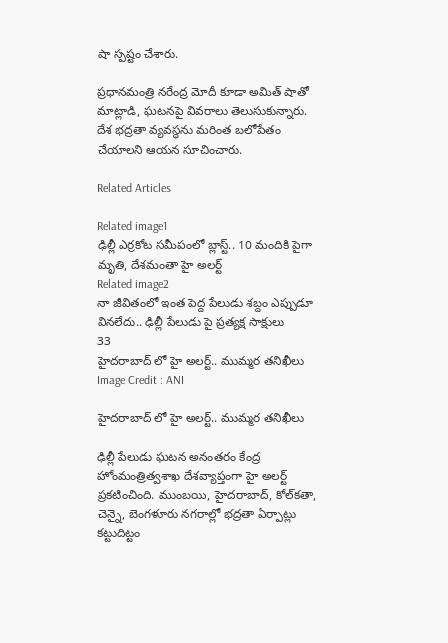షా స్పష్టం చేశారు.

ప్రధానమంత్రి నరేంద్ర మోదీ కూడా అమిత్ షాతో మాట్లాడి, ఘటనపై వివరాలు తెలుసుకున్నారు. దేశ భద్రతా వ్యవస్థను మరింత బలోపేతం చేయాలని ఆయన సూచించారు.

Related Articles

Related image1
ఢిల్లీ ఎర్రకోట సమీపంలో బ్లాస్ట్.. 10 మందికి పైగా మృతి, దేశమంతా హై అలర్ట్
Related image2
నా జీవితంలో ఇంత పెద్ద పేలుడు శబ్దం ఎప్పుడూ వినలేదు.. ఢిల్లీ పేలుడు పై ప్రత్యక్ష సాక్షులు
33
హైదరాబాద్ లో హై అలర్ట్‌.. ముమ్మర తనిఖీలు
Image Credit : ANI

హైదరాబాద్ లో హై అలర్ట్‌.. ముమ్మర తనిఖీలు

ఢిల్లీ పేలుడు ఘటన అనంతరం కేంద్ర హోంమంత్రిత్వశాఖ దేశవ్యాప్తంగా హై అలర్ట్ ప్రకటించింది. ముంబయి, హైదరాబాద్, కోల్‌కతా, చెన్నై, బెంగళూరు నగరాల్లో భద్రతా ఏర్పాట్లు కట్టుదిట్టం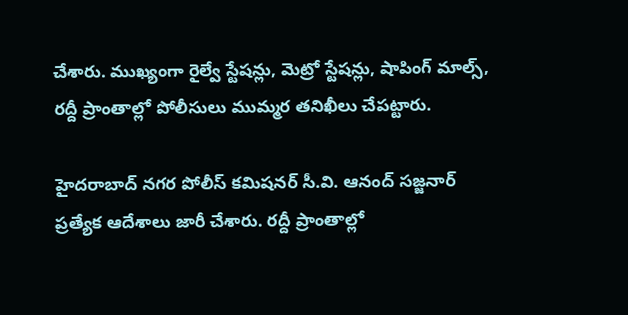చేశారు. ముఖ్యంగా రైల్వే స్టేషన్లు, మెట్రో స్టేషన్లు, షాపింగ్ మాల్స్, రద్దీ ప్రాంతాల్లో పోలీసులు ముమ్మర తనిఖీలు చేపట్టారు.

హైదరాబాద్ నగర పోలీస్ కమిషనర్ సీ.వి. ఆనంద్ సజ్జనార్ ప్రత్యేక ఆదేశాలు జారీ చేశారు. రద్దీ ప్రాంతాల్లో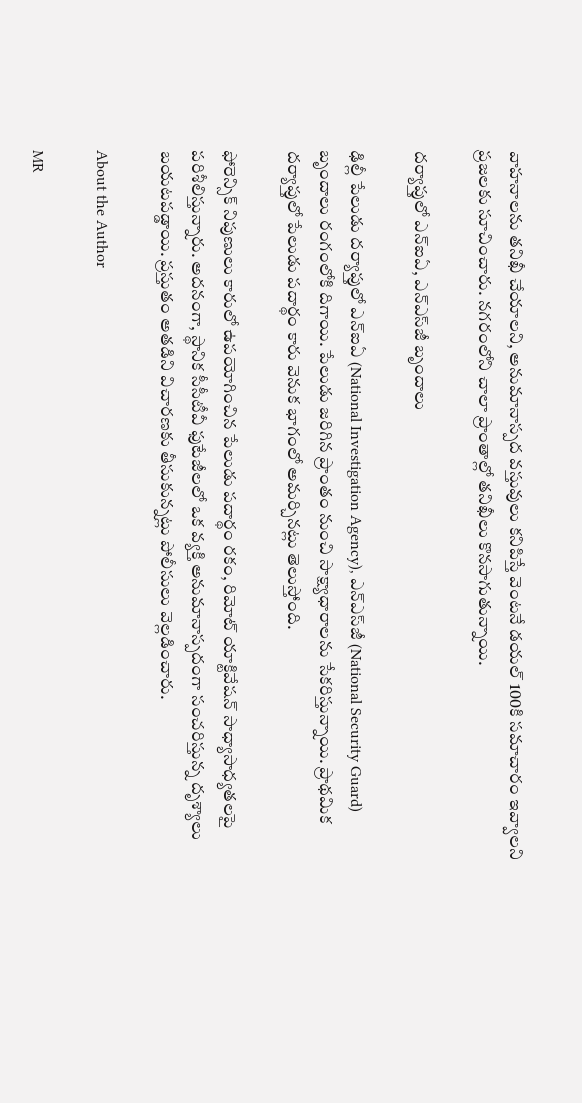వాహనాలను తనిఖీ చేయాలని, అనుమానాస్పద వస్తువులు కనిపిస్తే వెంటనే డయల్ 100కి సమాచారం ఇవ్వాలని ప్రజలకు సూచించారు. నగరంలోని చాలా ప్రాంతాల్లో తనిఖీలు కొనసాగుతున్నాయి.

దర్యాప్తులో ఎన్‌ఐఏ, ఎన్‌ఎస్‌జీ బృందాలు

ఢిల్లీ పేలుడు దర్యాప్తులో ఎన్‌ఐఏ (National Investigation Agency), ఎన్‌ఎస్‌జీ (National Security Guard) బృందాలు రంగంలోకి దిగాయి. పేలుడు జరిగిన ప్రాంతం నుంచి సాక్ష్యాధారాలను సేకరిస్తున్నాయి. ప్రాథమిక దర్యాప్తులో పేలుడు పదార్థం కారు వెనుక భాగంలో అమర్చినట్లు తెలుస్తోంది.

ఫోరెన్సిక్ నిపుణులు కారులో ఉపయోగించిన పేలుడు పదార్థం రకం, రిమోట్ యాక్టివేషన్ సాధ్యాసాధ్యతలపై పరిశీలిస్తున్నారు. అదనంగా, స్థానిక సీసీటీవీ ఫుటేజీలలో ఒక వ్యక్తి అనుమానాస్పదంగా సంచరిస్తున్న దృశ్యాలు బయటపడ్డాయి. ప్రస్తుతం అతడిని విచారణకు తీసుకున్నట్లు పోలీసులు వెల్లడించారు.

About the Author

MR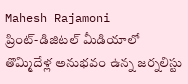Mahesh Rajamoni
ప్రింట్-డిజిటల్ మీడియాలో తొమ్మిదేళ్ల అనుభవం ఉన్న జ‌ర్న‌లిస్టు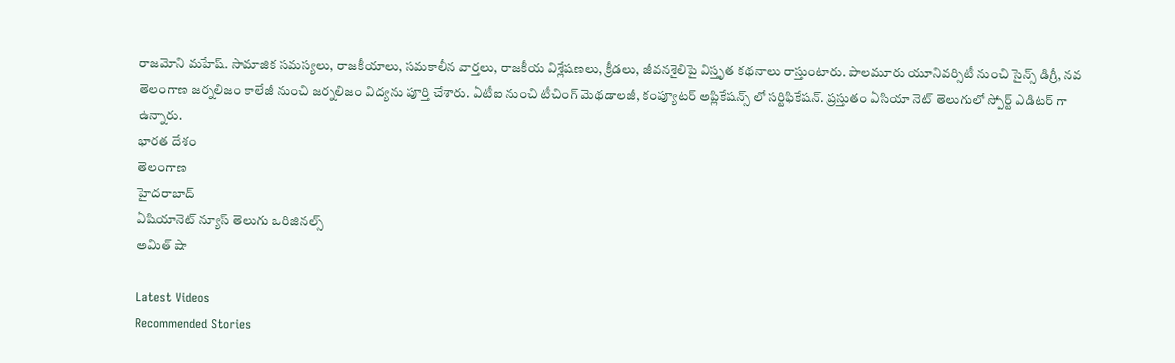రాజమోని మహేష్. సామాజిక సమస్యలు, రాజకీయాలు, సమకాలీన వార్తలు, రాజకీయ విశ్లేషణలు, క్రీడలు, జీవనశైలిపై విస్తృత క‌థ‌నాలు రాస్తుంటారు. పాలమూరు యూనివర్సిటీ నుంచి సైన్స్ డిగ్రీ, నవ తెలంగాణ జర్నలిజం కాలేజీ నుంచి జర్నలిజం విద్యను పూర్తి చేశారు. ఏటీఐ నుంచి టీచింగ్ మెథడాలజీ, కంప్యూటర్ అప్లికేషన్స్ లో సర్టిఫికేషన్. ప్రస్తుతం ఏసియా నెట్ తెలుగులో స్పోర్ట్ ఎడిటర్ గా ఉన్నారు.
భారత దేశం
తెలంగాణ
హైదరాబాద్
ఏషియానెట్ న్యూస్ తెలుగు ఒరిజినల్స్
అమిత్ షా

Latest Videos
Recommended Stories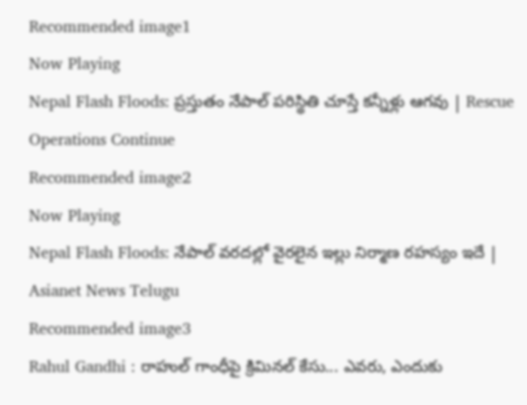Recommended image1
Now Playing
Nepal Flash Floods: ప్రస్తుతం నేపాల్ పరిస్థితి చూస్తే కన్నీళ్లు ఆగవు | Rescue Operations Continue
Recommended image2
Now Playing
Nepal Flash Floods: నేపాల్ వరదల్లో వైరలైన ఇల్లు నిర్మాణ రహస్యం ఇదే | Asianet News Telugu
Recommended image3
Rahul Gandhi : రాహుల్ గాంధీపై క్రిమినల్ కేసు... ఎవరు, ఎందుకు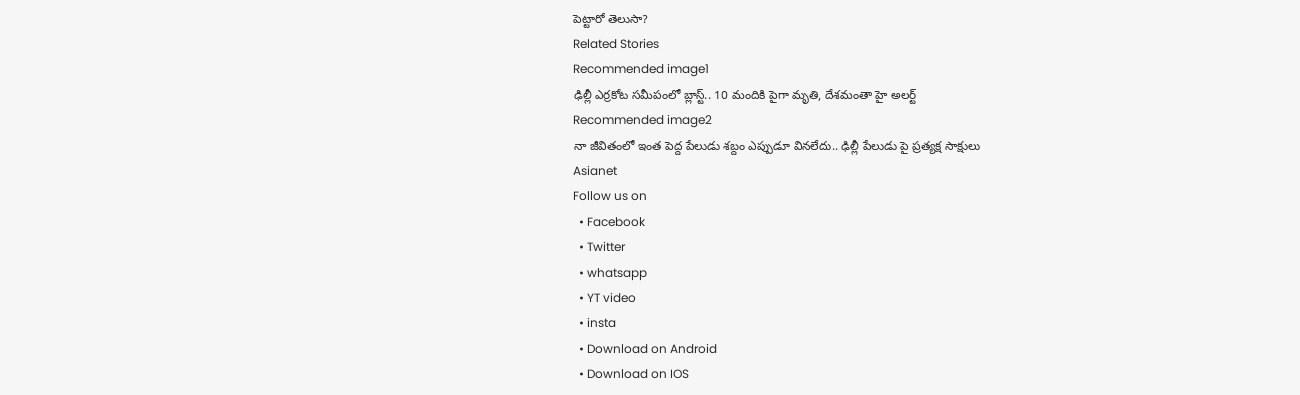పెట్టారో తెలుసా?
Related Stories
Recommended image1
ఢిల్లీ ఎర్రకోట సమీపంలో బ్లాస్ట్.. 10 మందికి పైగా మృతి, దేశమంతా హై అలర్ట్
Recommended image2
నా జీవితంలో ఇంత పెద్ద పేలుడు శబ్దం ఎప్పుడూ వినలేదు.. ఢిల్లీ పేలుడు పై ప్రత్యక్ష సాక్షులు
Asianet
Follow us on
  • Facebook
  • Twitter
  • whatsapp
  • YT video
  • insta
  • Download on Android
  • Download on IOS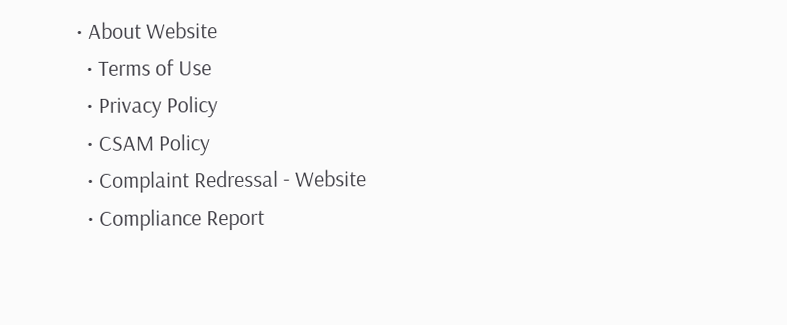• About Website
  • Terms of Use
  • Privacy Policy
  • CSAM Policy
  • Complaint Redressal - Website
  • Compliance Report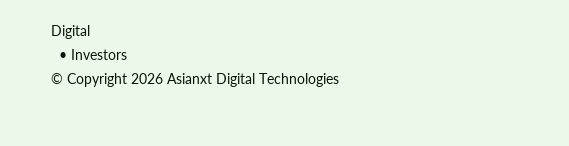Digital
  • Investors
© Copyright 2026 Asianxt Digital Technologies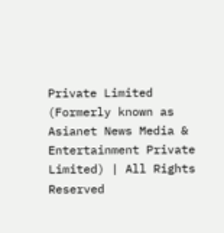Private Limited (Formerly known as Asianet News Media & Entertainment Private Limited) | All Rights Reserved